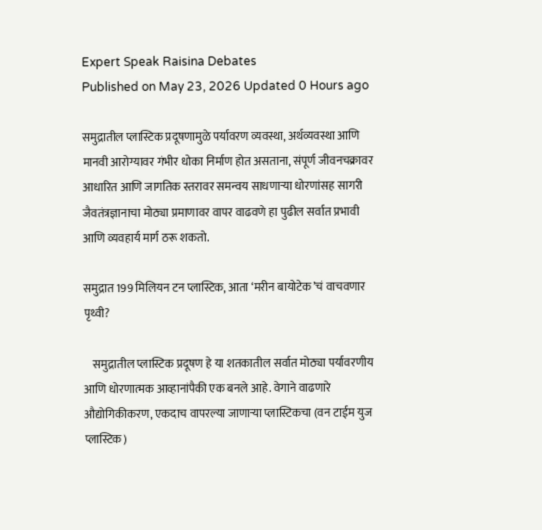Expert Speak Raisina Debates
Published on May 23, 2026 Updated 0 Hours ago

समुद्रातील प्लास्टिक प्रदूषणामुळे पर्यावरण व्यवस्था, अर्थव्यवस्था आणि मानवी आरोग्यावर गंभीर धोका निर्माण होत असताना, संपूर्ण जीवनचक्रावर आधारित आणि जागतिक स्तरावर समन्वय साधणाऱ्या धोरणांसह सागरी जैवतंत्रज्ञानाचा मोठ्या प्रमाणावर वापर वाढवणे हा पुढील सर्वात प्रभावी आणि व्यवहार्य मार्ग ठरू शकतो.

समुद्रात 199 मिलियन टन प्लास्टिक, आता ‘मरीन बायोटेक’चं वाचवणार पृथ्वी?

    समुद्रातील प्लास्टिक प्रदूषण हे या शतकातील सर्वात मोठ्या पर्यावरणीय आणि धोरणात्मक आव्हानांपैकी एक बनले आहे. वेगाने वाढणारे औद्योगिकीकरण, एकदाच वापरल्या जाणाऱ्या प्लास्टिकचा (वन टाईम युज प्लास्टिक)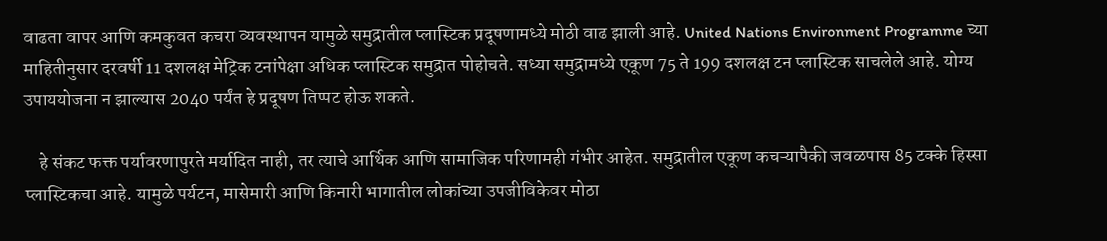वाढता वापर आणि कमकुवत कचरा व्यवस्थापन यामुळे समुद्रातील प्लास्टिक प्रदूषणामध्ये मोठी वाढ झाली आहे. United Nations Environment Programme च्या माहितीनुसार दरवर्षी 11 दशलक्ष मेट्रिक टनांपेक्षा अधिक प्लास्टिक समुद्रात पोहोचते. सध्या समुद्रामध्ये एकूण 75 ते 199 दशलक्ष टन प्लास्टिक साचलेले आहे. योग्य उपाययोजना न झाल्यास 2040 पर्यंत हे प्रदूषण तिप्पट होऊ शकते.

    हे संकट फक्त पर्यावरणापुरते मर्यादित नाही, तर त्याचे आर्थिक आणि सामाजिक परिणामही गंभीर आहेत. समुद्रातील एकूण कचऱ्यापैकी जवळपास 85 टक्के हिस्सा प्लास्टिकचा आहे. यामुळे पर्यटन, मासेमारी आणि किनारी भागातील लोकांच्या उपजीविकेवर मोठा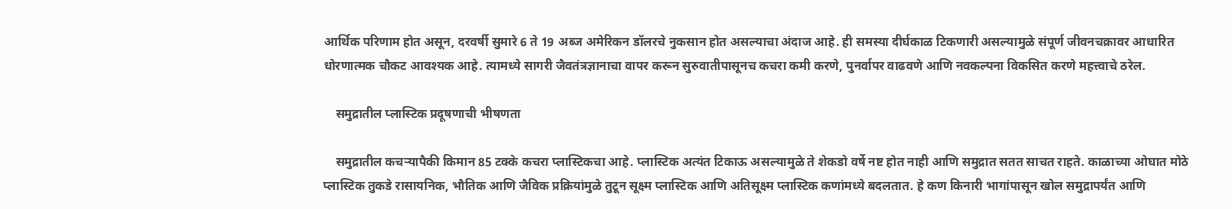आर्थिक परिणाम होत असून, दरवर्षी सुमारे 6 ते 19 अब्ज अमेरिकन डॉलरचे नुकसान होत असल्याचा अंदाज आहे. ही समस्या दीर्घकाळ टिकणारी असल्यामुळे संपूर्ण जीवनचक्रावर आधारित धोरणात्मक चौकट आवश्यक आहे. त्यामध्ये सागरी जैवतंत्रज्ञानाचा वापर करून सुरुवातीपासूनच कचरा कमी करणे, पुनर्वापर वाढवणे आणि नवकल्पना विकसित करणे महत्त्वाचे ठरेल.

    समुद्रातील प्लास्टिक प्रदूषणाची भीषणता

    समुद्रातील कचऱ्यापैकी किमान 85 टक्के कचरा प्लास्टिकचा आहे. प्लास्टिक अत्यंत टिकाऊ असल्यामुळे ते शेकडो वर्षे नष्ट होत नाही आणि समुद्रात सतत साचत राहते. काळाच्या ओघात मोठे प्लास्टिक तुकडे रासायनिक, भौतिक आणि जैविक प्रक्रियांमुळे तुटून सूक्ष्म प्लास्टिक आणि अतिसूक्ष्म प्लास्टिक कणांमध्ये बदलतात. हे कण किनारी भागांपासून खोल समुद्रापर्यंत आणि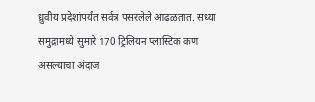ध्रुवीय प्रदेशांपर्यंत सर्वत्र पसरलेले आढळतात. सध्या समुद्रामध्ये सुमारे 170 ट्रिलियन प्लास्टिक कण असल्याचा अंदाज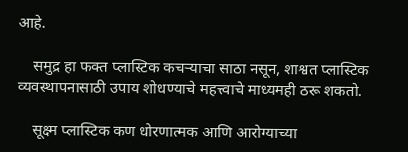आहे.

    समुद्र हा फक्त प्लास्टिक कचऱ्याचा साठा नसून, शाश्वत प्लास्टिक व्यवस्थापनासाठी उपाय शोधण्याचे महत्त्वाचे माध्यमही ठरू शकतो.

    सूक्ष्म प्लास्टिक कण धोरणात्मक आणि आरोग्याच्या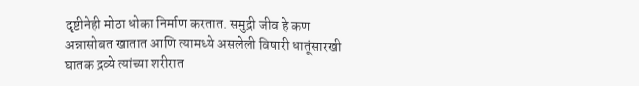दृष्टीनेही मोठा धोका निर्माण करतात. समुद्री जीव हे कण अन्नासोबत खातात आणि त्यामध्ये असलेली विषारी धातूंसारखी घातक द्रव्ये त्यांच्या शरीरात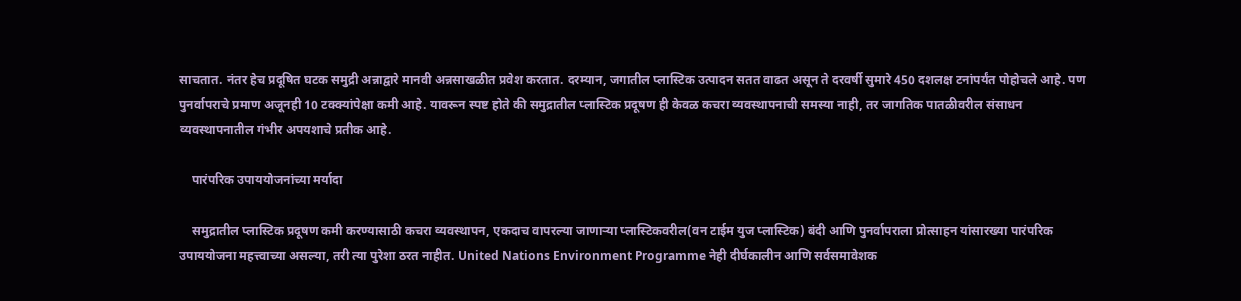साचतात. नंतर हेच प्रदूषित घटक समुद्री अन्नाद्वारे मानवी अन्नसाखळीत प्रवेश करतात. दरम्यान, जगातील प्लास्टिक उत्पादन सतत वाढत असून ते दरवर्षी सुमारे 450 दशलक्ष टनांपर्यंत पोहोचले आहे. पण पुनर्वापराचे प्रमाण अजूनही 10 टक्क्यांपेक्षा कमी आहे. यावरून स्पष्ट होते की समुद्रातील प्लास्टिक प्रदूषण ही केवळ कचरा व्यवस्थापनाची समस्या नाही, तर जागतिक पातळीवरील संसाधन व्यवस्थापनातील गंभीर अपयशाचे प्रतीक आहे.

    पारंपरिक उपाययोजनांच्या मर्यादा

    समुद्रातील प्लास्टिक प्रदूषण कमी करण्यासाठी कचरा व्यवस्थापन, एकदाच वापरल्या जाणाऱ्या प्लास्टिकवरील(वन टाईम युज प्लास्टिक) बंदी आणि पुनर्वापराला प्रोत्साहन यांसारख्या पारंपरिक उपाययोजना महत्त्वाच्या असल्या, तरी त्या पुरेशा ठरत नाहीत. United Nations Environment Programme नेही दीर्घकालीन आणि सर्वसमावेशक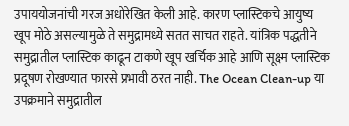उपाययोजनांची गरज अधोरेखित केली आहे. कारण प्लास्टिकचे आयुष्य खूप मोठे असल्यामुळे ते समुद्रामध्ये सतत साचत राहते. यांत्रिक पद्धतीने समुद्रातील प्लास्टिक काढून टाकणे खूप खर्चिक आहे आणि सूक्ष्म प्लास्टिक प्रदूषण रोखण्यात फारसे प्रभावी ठरत नाही. The Ocean Clean-up या उपक्रमाने समुद्रातील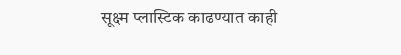सूक्ष्म प्लास्टिक काढण्यात काही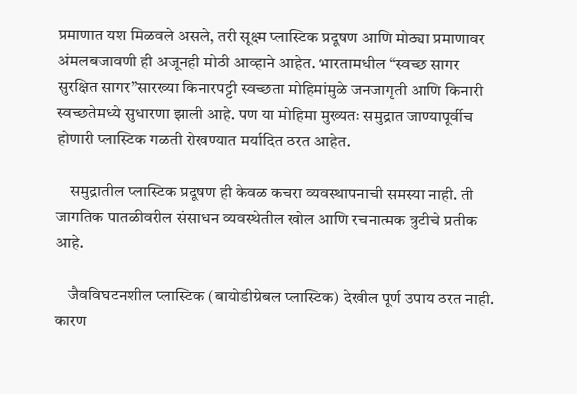प्रमाणात यश मिळवले असले, तरी सूक्ष्म प्लास्टिक प्रदूषण आणि मोठ्या प्रमाणावर अंमलबजावणी ही अजूनही मोठी आव्हाने आहेत. भारतामधील “स्वच्छ सागर सुरक्षित सागर”सारख्या किनारपट्टी स्वच्छता मोहिमांमुळे जनजागृती आणि किनारी स्वच्छतेमध्ये सुधारणा झाली आहे. पण या मोहिमा मुख्यतः समुद्रात जाण्यापूर्वीच होणारी प्लास्टिक गळती रोखण्यात मर्यादित ठरत आहेत.

    समुद्रातील प्लास्टिक प्रदूषण ही केवळ कचरा व्यवस्थापनाची समस्या नाही. ती जागतिक पातळीवरील संसाधन व्यवस्थेतील खोल आणि रचनात्मक त्रुटीचे प्रतीक आहे.

    जैवविघटनशील प्लास्टिक (बायोडीग्रेबल प्लास्टिक) देखील पूर्ण उपाय ठरत नाही. कारण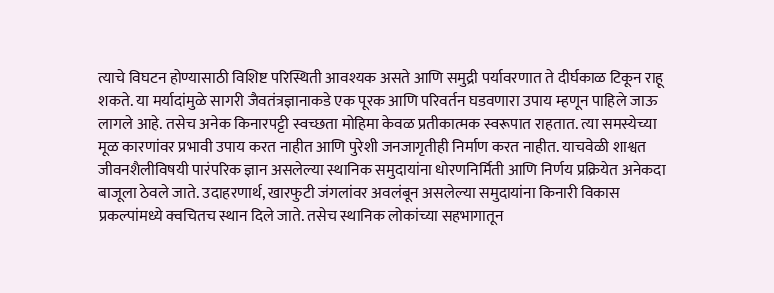त्याचे विघटन होण्यासाठी विशिष्ट परिस्थिती आवश्यक असते आणि समुद्री पर्यावरणात ते दीर्घकाळ टिकून राहू शकते. या मर्यादांमुळे सागरी जैवतंत्रज्ञानाकडे एक पूरक आणि परिवर्तन घडवणारा उपाय म्हणून पाहिले जाऊ लागले आहे. तसेच अनेक किनारपट्टी स्वच्छता मोहिमा केवळ प्रतीकात्मक स्वरूपात राहतात. त्या समस्येच्या मूळ कारणांवर प्रभावी उपाय करत नाहीत आणि पुरेशी जनजागृतीही निर्माण करत नाहीत. याचवेळी शाश्वत जीवनशैलीविषयी पारंपरिक ज्ञान असलेल्या स्थानिक समुदायांना धोरणनिर्मिती आणि निर्णय प्रक्रियेत अनेकदा बाजूला ठेवले जाते. उदाहरणार्थ, खारफुटी जंगलांवर अवलंबून असलेल्या समुदायांना किनारी विकास प्रकल्पांमध्ये क्वचितच स्थान दिले जाते. तसेच स्थानिक लोकांच्या सहभागातून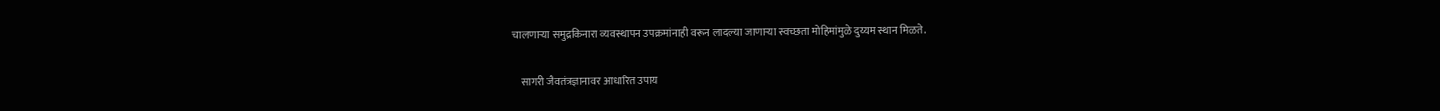चालणाऱ्या समुद्रकिनारा व्यवस्थापन उपक्रमांनाही वरून लादल्या जाणाऱ्या स्वच्छता मोहिमांमुळे दुय्यम स्थान मिळते.

    सागरी जैवतंत्रज्ञानावर आधारित उपाय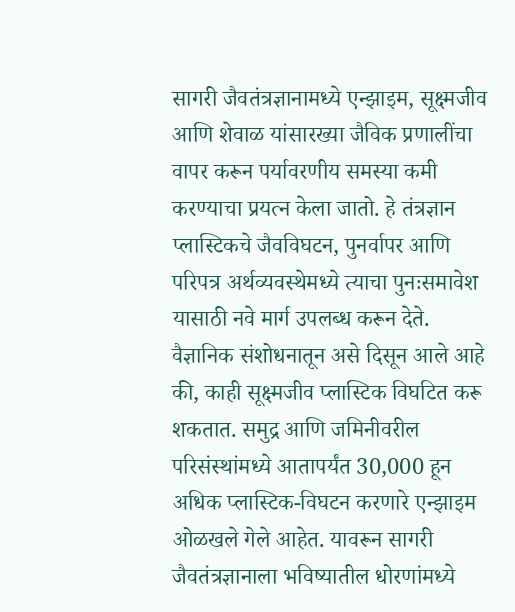सागरी जैवतंत्रज्ञानामध्ये एन्झाइम, सूक्ष्मजीव आणि शेवाळ यांसारख्या जैविक प्रणालींचा वापर करून पर्यावरणीय समस्या कमी करण्याचा प्रयत्न केला जातो. हे तंत्रज्ञान प्लास्टिकचे जैवविघटन, पुनर्वापर आणि परिपत्र अर्थव्यवस्थेमध्ये त्याचा पुनःसमावेश यासाठी नवे मार्ग उपलब्ध करून देते. वैज्ञानिक संशोधनातून असे दिसून आले आहे की, काही सूक्ष्मजीव प्लास्टिक विघटित करू शकतात. समुद्र आणि जमिनीवरील परिसंस्थांमध्ये आतापर्यंत 30,000 हून अधिक प्लास्टिक-विघटन करणारे एन्झाइम ओळखले गेले आहेत. यावरून सागरी जैवतंत्रज्ञानाला भविष्यातील धोरणांमध्ये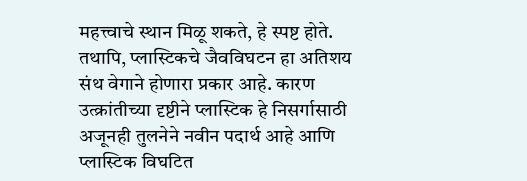महत्त्वाचे स्थान मिळू शकते, हे स्पष्ट होते. तथापि, प्लास्टिकचे जैवविघटन हा अतिशय संथ वेगाने होणारा प्रकार आहे. कारण उत्क्रांतीच्या दृष्टीने प्लास्टिक हे निसर्गासाठी अजूनही तुलनेने नवीन पदार्थ आहे आणि प्लास्टिक विघटित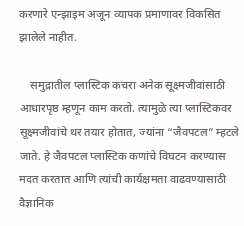करणारे एन्झाइम अजून व्यापक प्रमाणावर विकसित झालेले नाहीत.

    समुद्रातील प्लास्टिक कचरा अनेक सूक्ष्मजीवांसाठी आधारपृष्ठ म्हणून काम करतो. त्यामुळे त्या प्लास्टिकवर सूक्ष्मजीवांचे थर तयार होतात, ज्यांना “जैवपटल” म्हटले जाते. हे जैवपटल प्लास्टिक कणांचे विघटन करण्यास मदत करतात आणि त्यांची कार्यक्षमता वाढवण्यासाठी वैज्ञानिक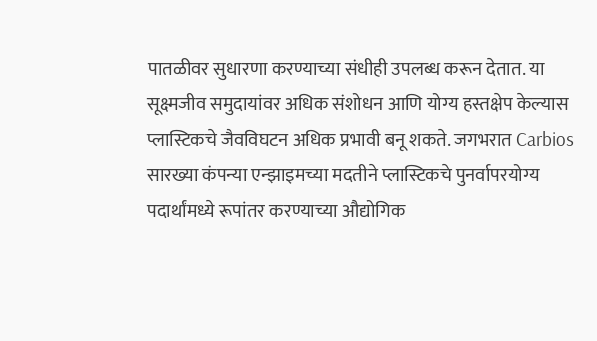पातळीवर सुधारणा करण्याच्या संधीही उपलब्ध करून देतात. या सूक्ष्मजीव समुदायांवर अधिक संशोधन आणि योग्य हस्तक्षेप केल्यास प्लास्टिकचे जैवविघटन अधिक प्रभावी बनू शकते. जगभरात Carbios सारख्या कंपन्या एन्झाइमच्या मदतीने प्लास्टिकचे पुनर्वापरयोग्य पदार्थांमध्ये रूपांतर करण्याच्या औद्योगिक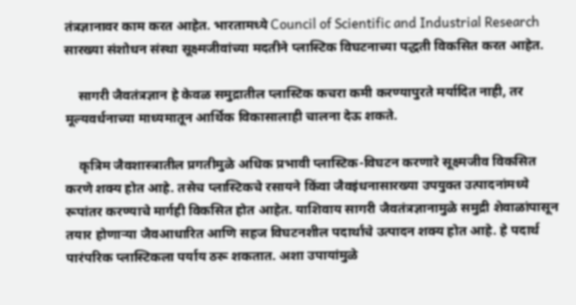तंत्रज्ञानावर काम करत आहेत. भारतामध्ये Council of Scientific and Industrial Research सारख्या संशोधन संस्था सूक्ष्मजीवांच्या मदतीने प्लास्टिक विघटनाच्या पद्धती विकसित करत आहेत.

    सागरी जैवतंत्रज्ञान हे केवळ समुद्रातील प्लास्टिक कचरा कमी करण्यापुरते मर्यादित नाही, तर मूल्यवर्धनाच्या माध्यमातून आर्थिक विकासालाही चालना देऊ शकते.

    कृत्रिम जैवशास्त्रातील प्रगतीमुळे अधिक प्रभावी प्लास्टिक-विघटन करणारे सूक्ष्मजीव विकसित करणे शक्य होत आहे. तसेच प्लास्टिकचे रसायने किंवा जैवइंधनासारख्या उपयुक्त उत्पादनांमध्ये रूपांतर करण्याचे मार्गही विकसित होत आहेत. याशिवाय सागरी जैवतंत्रज्ञानामुळे समुद्री शेवाळांपासून तयार होणाऱ्या जैवआधारित आणि सहज विघटनशील पदार्थांचे उत्पादन शक्य होत आहे. हे पदार्थ पारंपरिक प्लास्टिकला पर्याय ठरू शकतात. अशा उपायांमुळे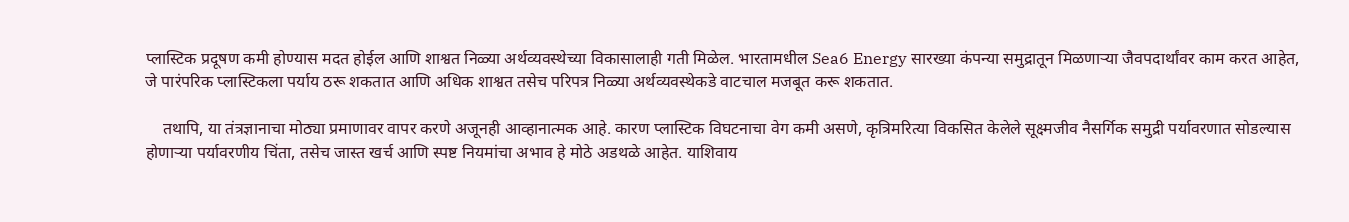प्लास्टिक प्रदूषण कमी होण्यास मदत होईल आणि शाश्वत निळ्या अर्थव्यवस्थेच्या विकासालाही गती मिळेल. भारतामधील Sea6 Energy सारख्या कंपन्या समुद्रातून मिळणाऱ्या जैवपदार्थांवर काम करत आहेत, जे पारंपरिक प्लास्टिकला पर्याय ठरू शकतात आणि अधिक शाश्वत तसेच परिपत्र निळ्या अर्थव्यवस्थेकडे वाटचाल मजबूत करू शकतात.

    तथापि, या तंत्रज्ञानाचा मोठ्या प्रमाणावर वापर करणे अजूनही आव्हानात्मक आहे. कारण प्लास्टिक विघटनाचा वेग कमी असणे, कृत्रिमरित्या विकसित केलेले सूक्ष्मजीव नैसर्गिक समुद्री पर्यावरणात सोडल्यास होणाऱ्या पर्यावरणीय चिंता, तसेच जास्त खर्च आणि स्पष्ट नियमांचा अभाव हे मोठे अडथळे आहेत. याशिवाय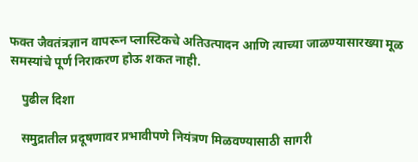फक्त जैवतंत्रज्ञान वापरून प्लास्टिकचे अतिउत्पादन आणि त्याच्या जाळण्यासारख्या मूळ समस्यांचे पूर्ण निराकरण होऊ शकत नाही.

    पुढील दिशा

    समुद्रातील प्रदूषणावर प्रभावीपणे नियंत्रण मिळवण्यासाठी सागरी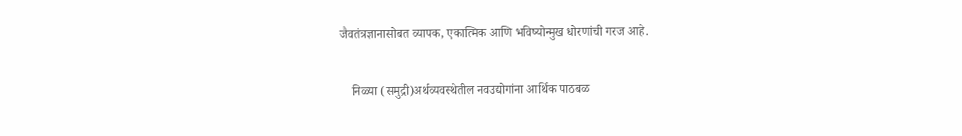जैवतंत्रज्ञानासोबत व्यापक, एकात्मिक आणि भविष्योन्मुख धोरणांची गरज आहे.

    निळ्या (समुद्री)अर्थव्यवस्थेतील नवउद्योगांना आर्थिक पाठबळ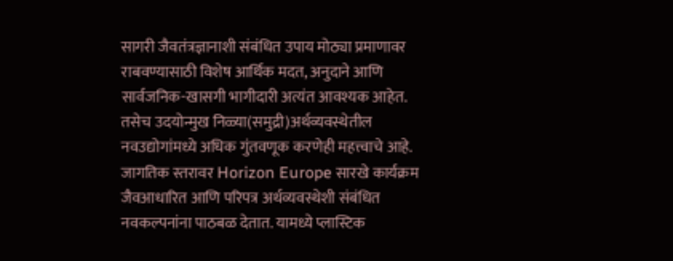सागरी जैवतंत्रज्ञानाशी संबंधित उपाय मोठ्या प्रमाणावर राबवण्यासाठी विशेष आर्थिक मदत, अनुदाने आणि सार्वजनिक-खासगी भागीदारी अत्यंत आवश्यक आहेत. तसेच उदयोन्मुख निळ्या(समुद्री)अर्थव्यवस्थेतील नवउद्योगांमध्ये अधिक गुंतवणूक करणेही महत्त्वाचे आहे. जागतिक स्तरावर Horizon Europe सारखे कार्यक्रम जैवआधारित आणि परिपत्र अर्थव्यवस्थेशी संबंधित नवकल्पनांना पाठबळ देतात. यामध्ये प्लास्टिक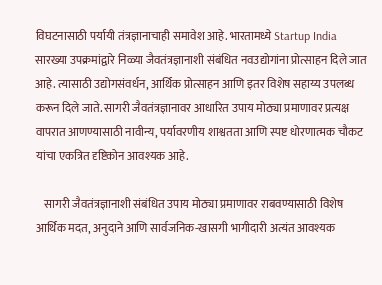विघटनासाठी पर्यायी तंत्रज्ञानाचाही समावेश आहे. भारतामध्ये Startup India सारख्या उपक्रमांद्वारे निळ्या जैवतंत्रज्ञानाशी संबंधित नवउद्योगांना प्रोत्साहन दिले जात आहे. त्यासाठी उद्योगसंवर्धन, आर्थिक प्रोत्साहन आणि इतर विशेष सहाय्य उपलब्ध करून दिले जाते. सागरी जैवतंत्रज्ञानावर आधारित उपाय मोठ्या प्रमाणावर प्रत्यक्ष वापरात आणण्यासाठी नावीन्य, पर्यावरणीय शाश्वतता आणि स्पष्ट धोरणात्मक चौकट यांचा एकत्रित दृष्टिकोन आवश्यक आहे.

    सागरी जैवतंत्रज्ञानाशी संबंधित उपाय मोठ्या प्रमाणावर राबवण्यासाठी विशेष आर्थिक मदत, अनुदाने आणि सार्वजनिक-खासगी भागीदारी अत्यंत आवश्यक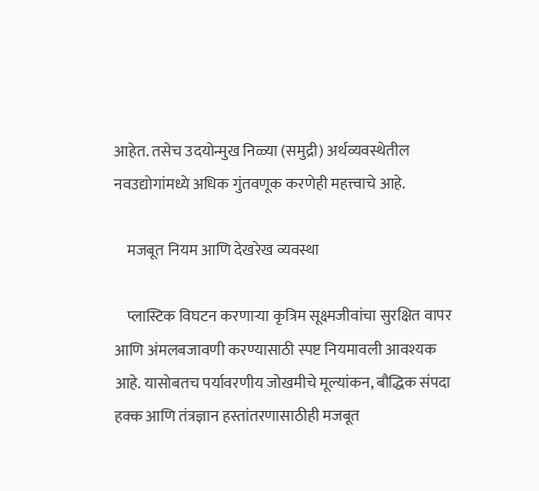आहेत. तसेच उदयोन्मुख निळ्या (समुद्री) अर्थव्यवस्थेतील नवउद्योगांमध्ये अधिक गुंतवणूक करणेही महत्त्वाचे आहे.

    मजबूत नियम आणि देखरेख व्यवस्था

    प्लास्टिक विघटन करणाऱ्या कृत्रिम सूक्ष्मजीवांचा सुरक्षित वापर आणि अंमलबजावणी करण्यासाठी स्पष्ट नियमावली आवश्यक आहे. यासोबतच पर्यावरणीय जोखमीचे मूल्यांकन, बौद्धिक संपदा हक्क आणि तंत्रज्ञान हस्तांतरणासाठीही मजबूत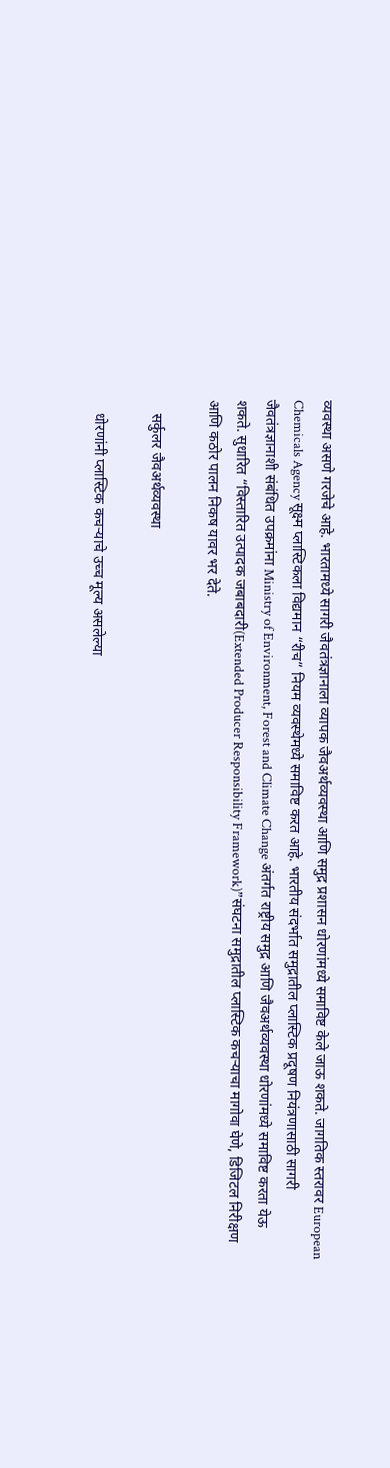व्यवस्था असणे गरजेचे आहे. भारतामध्ये सागरी जैवतंत्रज्ञानाला व्यापक जैवअर्थव्यवस्था आणि समुद्र प्रशासन धोरणांमध्ये समाविष्ट केले जाऊ शकते. जागतिक स्तरावर European Chemicals Agency सूक्ष्म प्लास्टिकला विद्यमान “रीच” नियम व्यवस्थेमध्ये समाविष्ट करत आहे. भारतीय संदर्भात समुद्रातील प्लास्टिक प्रदूषण नियंत्रणासाठी सागरी जैवतंत्रज्ञानाशी संबंधित उपक्रमांना Ministry of Environment, Forest and Climate Change अंतर्गत राष्ट्रीय समुद्र आणि जैवअर्थव्यवस्था धोरणांमध्ये समाविष्ट करता येऊ शकते. सुधारित “विस्तारित उत्पादक जबाबदारी(Extended Producer Responsibility Framework)”संघटना समुद्रातील प्लास्टिक कचऱ्याचा मागोवा घेणे, डिजिटल निरीक्षण आणि कठोर पालन निकष यावर भर देते.

    सर्कुलर जैवअर्थव्यवस्था

    धोरणांनी प्लास्टिक कचऱ्याचे उच्च मूल्य असलेल्या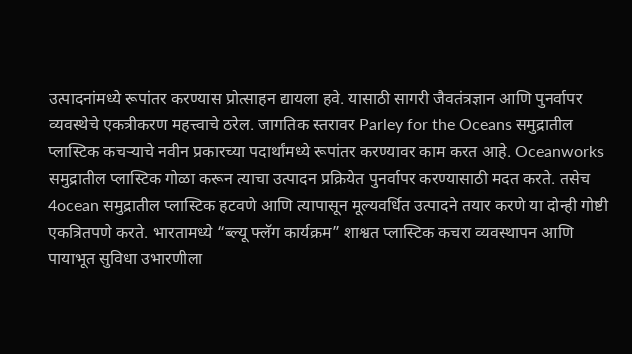उत्पादनांमध्ये रूपांतर करण्यास प्रोत्साहन द्यायला हवे. यासाठी सागरी जैवतंत्रज्ञान आणि पुनर्वापर व्यवस्थेचे एकत्रीकरण महत्त्वाचे ठरेल. जागतिक स्तरावर Parley for the Oceans समुद्रातील प्लास्टिक कचऱ्याचे नवीन प्रकारच्या पदार्थांमध्ये रूपांतर करण्यावर काम करत आहे. Oceanworks समुद्रातील प्लास्टिक गोळा करून त्याचा उत्पादन प्रक्रियेत पुनर्वापर करण्यासाठी मदत करते. तसेच 4ocean समुद्रातील प्लास्टिक हटवणे आणि त्यापासून मूल्यवर्धित उत्पादने तयार करणे या दोन्ही गोष्टी एकत्रितपणे करते. भारतामध्ये “ब्ल्यू फ्लॅग कार्यक्रम” शाश्वत प्लास्टिक कचरा व्यवस्थापन आणि पायाभूत सुविधा उभारणीला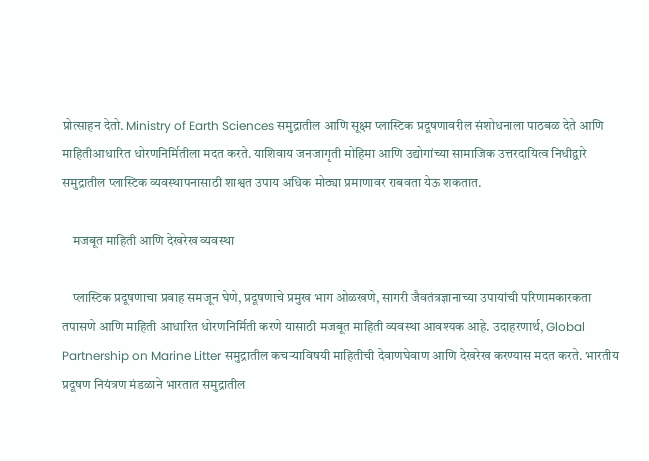प्रोत्साहन देतो. Ministry of Earth Sciences समुद्रातील आणि सूक्ष्म प्लास्टिक प्रदूषणावरील संशोधनाला पाठबळ देते आणि माहितीआधारित धोरणनिर्मितीला मदत करते. याशिवाय जनजागृती मोहिमा आणि उद्योगांच्या सामाजिक उत्तरदायित्व निधीद्वारे समुद्रातील प्लास्टिक व्यवस्थापनासाठी शाश्वत उपाय अधिक मोठ्या प्रमाणावर राबवता येऊ शकतात.

    मजबूत माहिती आणि देखरेख व्यवस्था

    प्लास्टिक प्रदूषणाचा प्रवाह समजून घेणे, प्रदूषणाचे प्रमुख भाग ओळखणे, सागरी जैवतंत्रज्ञानाच्या उपायांची परिणामकारकता तपासणे आणि माहिती आधारित धोरणनिर्मिती करणे यासाठी मजबूत माहिती व्यवस्था आवश्यक आहे. उदाहरणार्थ, Global Partnership on Marine Litter समुद्रातील कचऱ्याविषयी माहितीची देवाणघेवाण आणि देखरेख करण्यास मदत करते. भारतीय प्रदूषण नियंत्रण मंडळाने भारतात समुद्रातील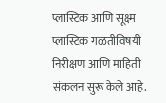प्लास्टिक आणि सूक्ष्म प्लास्टिक गळतीविषयी निरीक्षण आणि माहिती संकलन सुरू केले आहे.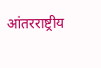आंतरराष्ट्रीय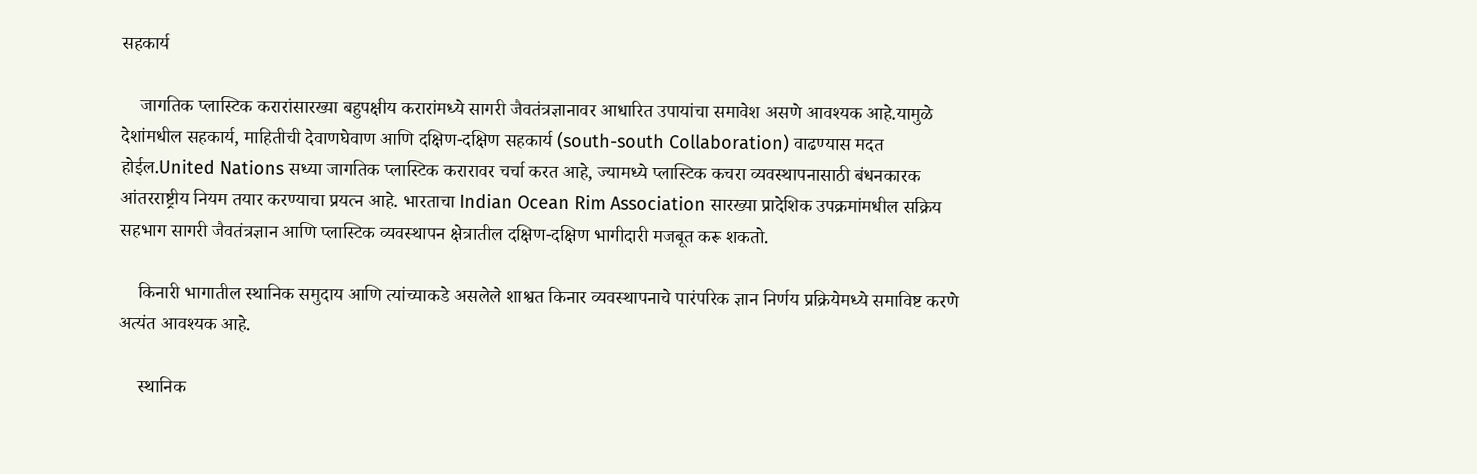सहकार्य

    जागतिक प्लास्टिक करारांसारख्या बहुपक्षीय करारांमध्ये सागरी जैवतंत्रज्ञानावर आधारित उपायांचा समावेश असणे आवश्यक आहे.यामुळे देशांमधील सहकार्य, माहितीची देवाणघेवाण आणि दक्षिण-दक्षिण सहकार्य (south-south Collaboration) वाढण्यास मदत होईल.United Nations सध्या जागतिक प्लास्टिक करारावर चर्चा करत आहे, ज्यामध्ये प्लास्टिक कचरा व्यवस्थापनासाठी बंधनकारक आंतरराष्ट्रीय नियम तयार करण्याचा प्रयत्न आहे. भारताचा Indian Ocean Rim Association सारख्या प्रादेशिक उपक्रमांमधील सक्रिय सहभाग सागरी जैवतंत्रज्ञान आणि प्लास्टिक व्यवस्थापन क्षेत्रातील दक्षिण-दक्षिण भागीदारी मजबूत करू शकतो.

    किनारी भागातील स्थानिक समुदाय आणि त्यांच्याकडे असलेले शाश्वत किनार व्यवस्थापनाचे पारंपरिक ज्ञान निर्णय प्रक्रियेमध्ये समाविष्ट करणे अत्यंत आवश्यक आहे.

    स्थानिक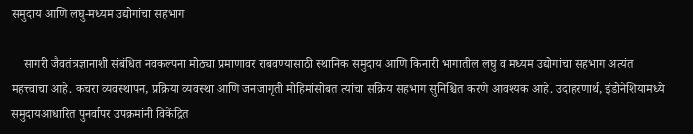समुदाय आणि लघु-मध्यम उद्योगांचा सहभाग

    सागरी जैवतंत्रज्ञानाशी संबंधित नवकल्पना मोठ्या प्रमाणावर राबवण्यासाठी स्थानिक समुदाय आणि किनारी भागातील लघु व मध्यम उद्योगांचा सहभाग अत्यंत महत्त्वाचा आहे. कचरा व्यवस्थापन, प्रक्रिया व्यवस्था आणि जनजागृती मोहिमांसोबत त्यांचा सक्रिय सहभाग सुनिश्चित करणे आवश्यक आहे. उदाहरणार्थ, इंडोनेशियामध्ये समुदायआधारित पुनर्वापर उपक्रमांनी विकेंद्रित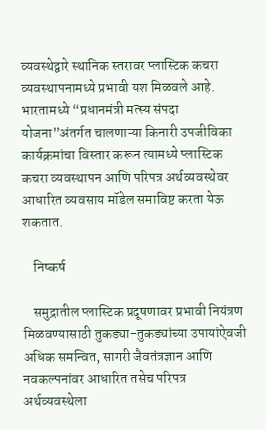व्यवस्थेद्वारे स्थानिक स्तरावर प्लास्टिक कचरा व्यवस्थापनामध्ये प्रभावी यश मिळवले आहे. भारतामध्ये “प्रधानमंत्री मत्स्य संपदा योजना”अंतर्गत चालणाऱ्या किनारी उपजीविका कार्यक्रमांचा विस्तार करून त्यामध्ये प्लास्टिक कचरा व्यवस्थापन आणि परिपत्र अर्थव्यवस्थेवर आधारित व्यवसाय मॉडेल समाविष्ट करता येऊ शकतात.

    निष्कर्ष

    समुद्रातील प्लास्टिक प्रदूषणावर प्रभावी नियंत्रण मिळवण्यासाठी तुकड्या-तुकड्यांच्या उपायांऐवजी अधिक समन्वित, सागरी जैवतंत्रज्ञान आणि नवकल्पनांवर आधारित तसेच परिपत्र अर्थव्यवस्थेला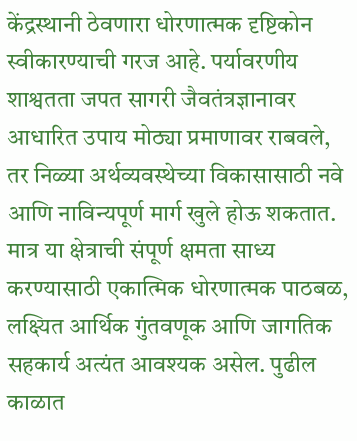केंद्रस्थानी ठेवणारा धोरणात्मक दृष्टिकोन स्वीकारण्याची गरज आहे. पर्यावरणीय शाश्वतता जपत सागरी जैवतंत्रज्ञानावर आधारित उपाय मोठ्या प्रमाणावर राबवले, तर निळ्या अर्थव्यवस्थेच्या विकासासाठी नवे आणि नाविन्यपूर्ण मार्ग खुले होऊ शकतात. मात्र या क्षेत्राची संपूर्ण क्षमता साध्य करण्यासाठी एकात्मिक धोरणात्मक पाठबळ, लक्ष्यित आर्थिक गुंतवणूक आणि जागतिक सहकार्य अत्यंत आवश्यक असेल. पुढील काळात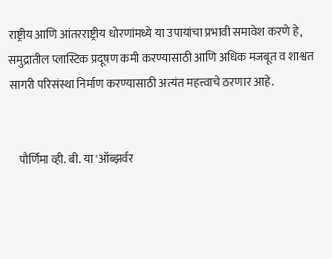राष्ट्रीय आणि आंतरराष्ट्रीय धोरणांमध्ये या उपायांचा प्रभावी समावेश करणे हे, समुद्रातील प्लास्टिक प्रदूषण कमी करण्यासाठी आणि अधिक मजबूत व शाश्वत सागरी परिसंस्था निर्माण करण्यासाठी अत्यंत महत्त्वाचे ठरणार आहे.


    पौर्णिमा व्ही. बी. या 'ऑब्झर्वर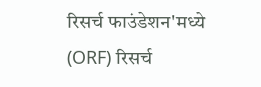रिसर्च फाउंडेशन'मध्ये (ORF) रिसर्च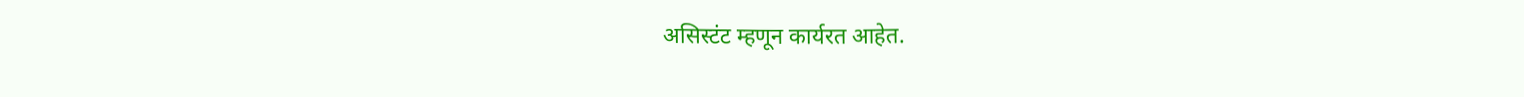असिस्टंट म्हणून कार्यरत आहेत.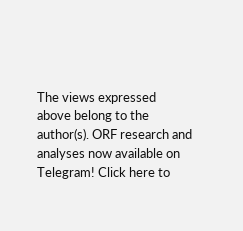The views expressed above belong to the author(s). ORF research and analyses now available on Telegram! Click here to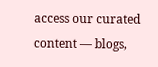access our curated content — blogs,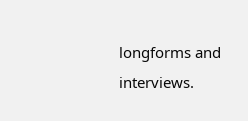longforms and interviews.